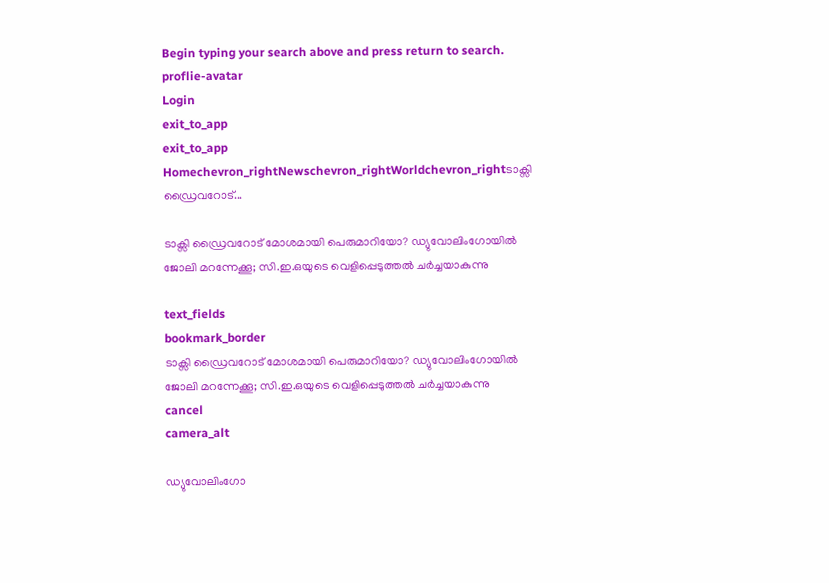Begin typing your search above and press return to search.
proflie-avatar
Login
exit_to_app
exit_to_app
Homechevron_rightNewschevron_rightWorldchevron_rightടാക്സി ഡ്രൈവറോട്...

ടാക്സി ഡ്രൈവറോട് മോശമായി പെരുമാറിയോ? ഡ്യുവോലിംഗോയിൽ ജോലി മറന്നേക്കൂ; സി.ഇ.ഒയുടെ വെളിപ്പെടുത്തൽ ചർച്ചയാകുന്നു

text_fields
bookmark_border
ടാക്സി ഡ്രൈവറോട് മോശമായി പെരുമാറിയോ? ഡ്യുവോലിംഗോയിൽ ജോലി മറന്നേക്കൂ; സി.ഇ.ഒയുടെ വെളിപ്പെടുത്തൽ ചർച്ചയാകുന്നു
cancel
camera_alt

ഡ്യുവോലിംഗോ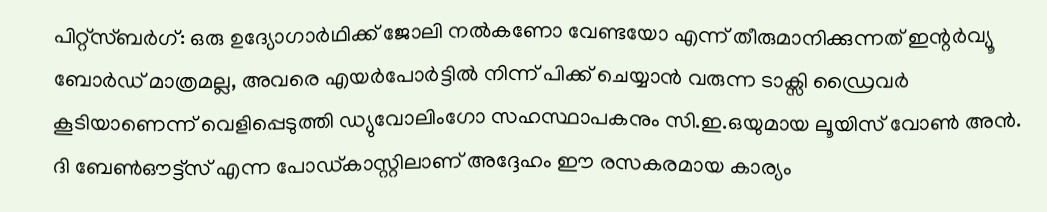പിറ്റ്സ്ബർഗ്: ഒരു ഉദ്യോഗാർഥിക്ക് ജോലി നൽകണോ വേണ്ടയോ എന്ന് തീരുമാനിക്കുന്നത് ഇന്റർവ്യൂ ബോർഡ് മാത്രമല്ല, അവരെ എയർപോർട്ടിൽ നിന്ന് പിക്ക് ചെയ്യാൻ വരുന്ന ടാക്സി ഡ്രൈവർ കൂടിയാണെന്ന് വെളിപ്പെടുത്തി ഡ്യുവോലിംഗോ സഹസ്ഥാപകനും സി.ഇ.ഒയുമായ ലൂയിസ് വോൺ അൻ. ദി ബേൺഔട്ട്‌സ് എന്ന പോഡ്കാസ്റ്റിലാണ് അദ്ദേഹം ഈ രസകരമായ കാര്യം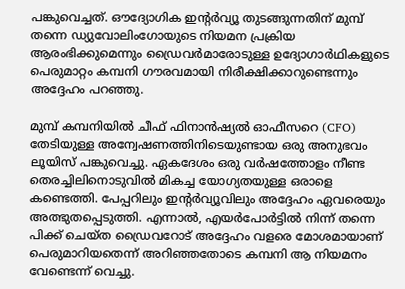പങ്കുവെച്ചത്. ഔദ്യോഗിക ഇന്റർവ്യൂ തുടങ്ങുന്നതിന് മുമ്പ് തന്നെ ഡ്യുവോലിംഗോയുടെ നിയമന പ്രക്രിയ ആരംഭിക്കുമെന്നും ഡ്രൈവർമാരോടുള്ള ഉദ്യോഗാർഥികളുടെ പെരുമാറ്റം കമ്പനി ഗൗരവമായി നിരീക്ഷിക്കാറുണ്ടെന്നും അദ്ദേഹം പറഞ്ഞു.

മുമ്പ് കമ്പനിയിൽ ചീഫ് ഫിനാൻഷ്യൽ ഓഫീസറെ (CFO) തേടിയുള്ള അന്വേഷണത്തിനിടെയുണ്ടായ ഒരു അനുഭവം ലൂയിസ് പങ്കുവെച്ചു. ഏകദേശം ഒരു വർഷത്തോളം നീണ്ട തെരച്ചിലിനൊടുവിൽ മികച്ച യോഗ്യതയുള്ള ഒരാളെ കണ്ടെത്തി. പേപ്പറിലും ഇന്റർവ്യൂവിലും അദ്ദേഹം ഏവരെയും അത്ഭുതപ്പെടുത്തി. എന്നാൽ, എയർപോർട്ടിൽ നിന്ന് തന്നെ പിക്ക് ചെയ്ത ഡ്രൈവറോട് അദ്ദേഹം വളരെ മോശമായാണ് പെരുമാറിയതെന്ന് അറിഞ്ഞതോടെ കമ്പനി ആ നിയമനം വേണ്ടെന്ന് വെച്ചു.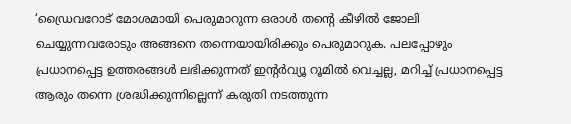‘ഡ്രൈവറോട് മോശമായി പെരുമാറുന്ന ഒരാൾ തന്റെ കീഴിൽ ജോലി ചെയ്യുന്നവരോടും അങ്ങനെ തന്നെയായിരിക്കും പെരുമാറുക. പലപ്പോഴും പ്രധാനപ്പെട്ട ഉത്തരങ്ങൾ ലഭിക്കുന്നത് ഇന്റർവ്യൂ റൂമിൽ വെച്ചല്ല, മറിച്ച് പ്രധാനപ്പെട്ട ആരും തന്നെ ശ്രദ്ധിക്കുന്നില്ലെന്ന് കരുതി നടത്തുന്ന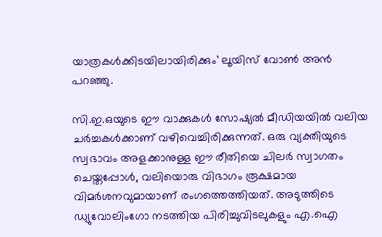യാത്രകൾക്കിടയിലായിരിക്കും’ ലൂയിസ് വോൺ അൻ പറഞ്ഞു.

സി.ഇ.ഒയുടെ ഈ വാക്കുകൾ സോഷ്യൽ മീഡിയയിൽ വലിയ ചർച്ചകൾക്കാണ് വഴിവെച്ചിരിക്കുന്നത്. ഒരു വ്യക്തിയുടെ സ്വഭാവം അളക്കാനുള്ള ഈ രീതിയെ ചിലർ സ്വാഗതം ചെയ്തപ്പോൾ, വലിയൊരു വിഭാഗം രൂക്ഷമായ വിമർശനവുമായാണ് രംഗത്തെത്തിയത്. അടുത്തിടെ ഡ്യുവോലിംഗോ നടത്തിയ പിരിച്ചുവിടലുകളും എ.ഐ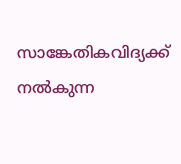സാങ്കേതികവിദ്യക്ക് നൽകുന്ന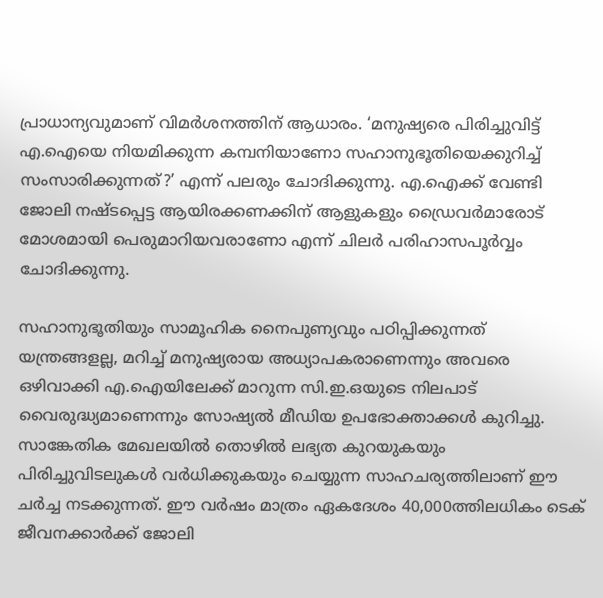പ്രാധാന്യവുമാണ് വിമർശനത്തിന് ആധാരം. ‘മനുഷ്യരെ പിരിച്ചുവിട്ട് എ.ഐയെ നിയമിക്കുന്ന കമ്പനിയാണോ സഹാനുഭൂതിയെക്കുറിച്ച് സംസാരിക്കുന്നത്?’ എന്ന് പലരും ചോദിക്കുന്നു. എ.ഐക്ക് വേണ്ടി ജോലി നഷ്ടപ്പെട്ട ആയിരക്കണക്കിന് ആളുകളും ഡ്രൈവർമാരോട് മോശമായി പെരുമാറിയവരാണോ എന്ന് ചിലർ പരിഹാസപൂർവ്വം ചോദിക്കുന്നു.

സഹാനുഭൂതിയും സാമൂഹിക നൈപുണ്യവും പഠിപ്പിക്കുന്നത് യന്ത്രങ്ങളല്ല, മറിച്ച് മനുഷ്യരായ അധ്യാപകരാണെന്നും അവരെ ഒഴിവാക്കി എ.ഐയിലേക്ക് മാറുന്ന സി.ഇ.ഒയുടെ നിലപാട് വൈരുദ്ധ്യമാണെന്നും സോഷ്യൽ മീഡിയ ഉപഭോക്താക്കൾ കുറിച്ചു. സാങ്കേതിക മേഖലയിൽ തൊഴിൽ ലഭ്യത കുറയുകയും പിരിച്ചുവിടലുകൾ വർധിക്കുകയും ചെയ്യുന്ന സാഹചര്യത്തിലാണ് ഈ ചർച്ച നടക്കുന്നത്. ഈ വർഷം മാത്രം ഏകദേശം 40,000ത്തിലധികം ടെക് ജീവനക്കാർക്ക് ജോലി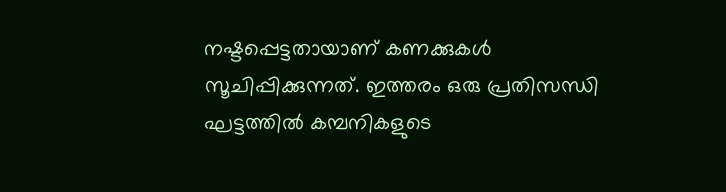നഷ്ടപ്പെട്ടതായാണ് കണക്കുകൾ സൂചിപ്പിക്കുന്നത്. ഇത്തരം ഒരു പ്രതിസന്ധി ഘട്ടത്തിൽ കമ്പനികളുടെ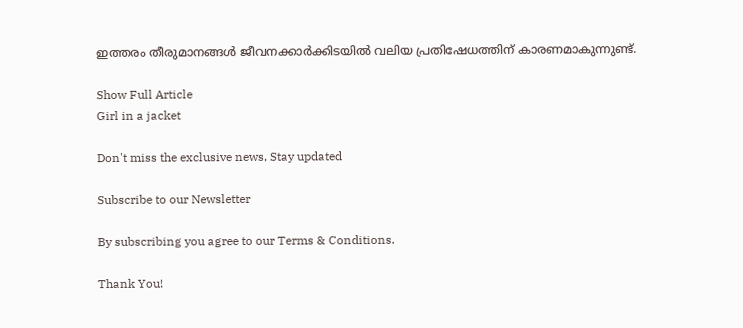ഇത്തരം തീരുമാനങ്ങൾ ജീവനക്കാർക്കിടയിൽ വലിയ പ്രതിഷേധത്തിന് കാരണമാകുന്നുണ്ട്.

Show Full Article
Girl in a jacket

Don't miss the exclusive news, Stay updated

Subscribe to our Newsletter

By subscribing you agree to our Terms & Conditions.

Thank You!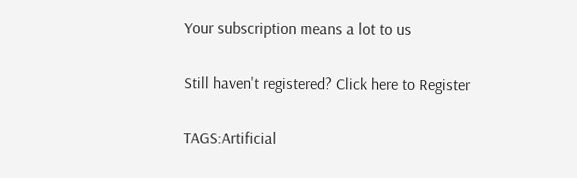Your subscription means a lot to us

Still haven't registered? Click here to Register

TAGS:Artificial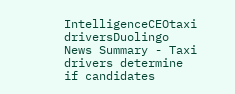IntelligenceCEOtaxi driversDuolingo
News Summary - Taxi drivers determine if candidates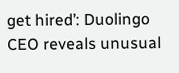get hired’: Duolingo CEO reveals unusual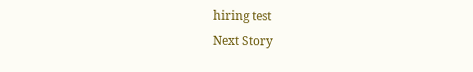hiring test
Next Story